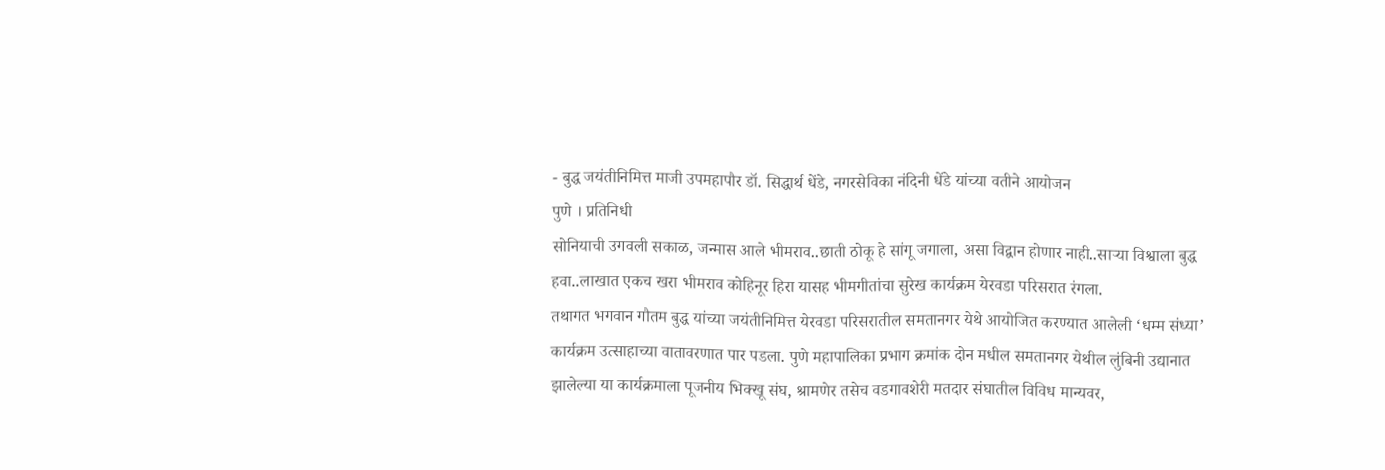- बुद्ध जयंतीनिमित्त माजी उपमहापौर डॉ. सिद्धार्थ धेंडे, नगरसेविका नंदिनी धेंडे यांच्या वतीने आयोजन
पुणे । प्रतिनिधी
सोनियाची उगवली सकाळ, जन्मास आले भीमराव..छाती ठोकू हे सांगू जगाला, असा विद्वान होणार नाही..साऱ्या विश्वाला बुद्ध हवा..लाखात एकच खरा भीमराव कोहिनूर हिरा यासह भीमगीतांचा सुरेख कार्यक्रम येरवडा परिसरात रंगला.
तथागत भगवान गौतम बुद्ध यांच्या जयंतीनिमित्त येरवडा परिसरातील समतानगर येथे आयोजित करण्यात आलेली ‘धम्म संध्या’ कार्यक्रम उत्साहाच्या वातावरणात पार पडला. पुणे महापालिका प्रभाग क्रमांक दोन मधील समतानगर येथील लुंबिनी उद्यानात झालेल्या या कार्यक्रमाला पूजनीय भिक्खू संघ, श्रामणेर तसेच वडगावशेरी मतदार संघातील विविध मान्यवर,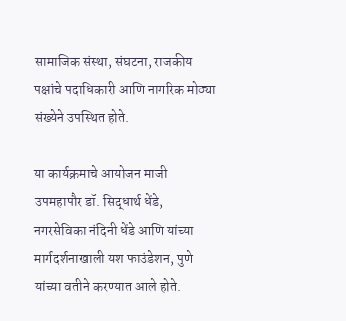सामाजिक संस्था, संघटना, राजकीय पक्षांचे पदाधिकारी आणि नागरिक मोठ्या संख्येने उपस्थित होते.

या कार्यक्रमाचे आयोजन माजी उपमहापौर डॉ. सिद्धार्थ धेंडे, नगरसेविका नंदिनी धेंडे आणि यांच्या मार्गदर्शनाखाली यश फाउंडेशन, पुणे यांच्या वतीने करण्यात आले होते.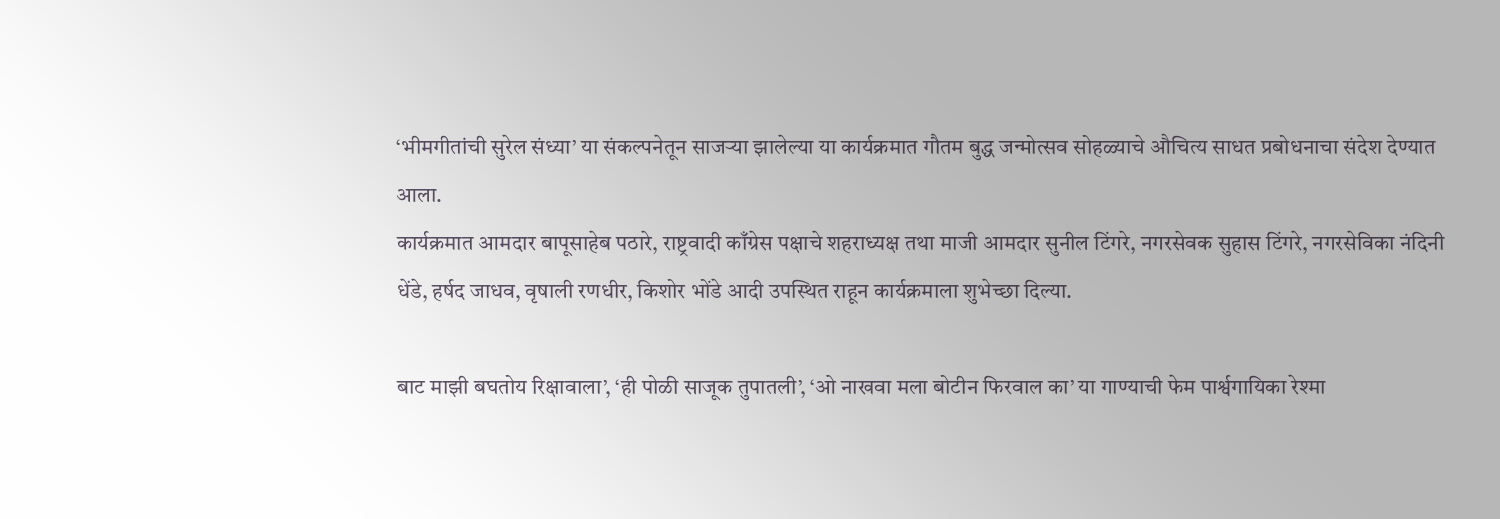‘भीमगीतांची सुरेल संध्या’ या संकल्पनेतून साजऱ्या झालेल्या या कार्यक्रमात गौतम बुद्ध जन्मोत्सव सोहळ्याचे औचित्य साधत प्रबोधनाचा संदेश देण्यात आला.
कार्यक्रमात आमदार बापूसाहेब पठारे, राष्ट्रवादी काँग्रेस पक्षाचे शहराध्यक्ष तथा माजी आमदार सुनील टिंगरे, नगरसेवक सुहास टिंगरे, नगरसेविका नंदिनी धेंडे, हर्षद जाधव, वृषाली रणधीर, किशोर भोंडे आदी उपस्थित राहून कार्यक्रमाला शुभेच्छा दिल्या.

बाट माझी बघतोय रिक्षावाला’, ‘ही पोळी साजूक तुपातली’, ‘ओ नाखवा मला बोटीन फिरवाल का’ या गाण्याची फेम पार्श्वगायिका रेश्मा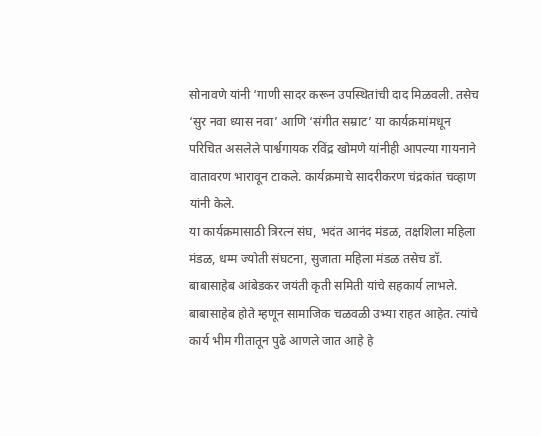सोनावणे यांनी ‘गाणी सादर करून उपस्थितांची दाद मिळवली. तसेच ‘सुर नवा ध्यास नवा’ आणि ‘संगीत सम्राट’ या कार्यक्रमांमधून परिचित असलेले पार्श्वगायक रविंद्र खोमणे यांनीही आपल्या गायनाने वातावरण भारावून टाकले. कार्यक्रमाचे सादरीकरण चंद्रकांत चव्हाण यांनी केले.
या कार्यक्रमासाठी त्रिरत्न संघ, भदंत आनंद मंडळ, तक्षशिला महिला मंडळ, धम्म ज्योती संघटना, सुजाता महिला मंडळ तसेच डॉ. बाबासाहेब आंबेडकर जयंती कृती समिती यांचे सहकार्य लाभले.
बाबासाहेब होते म्हणून सामाजिक चळवळी उभ्या राहत आहेत. त्यांचे कार्य भीम गीतातून पुढे आणले जात आहे हे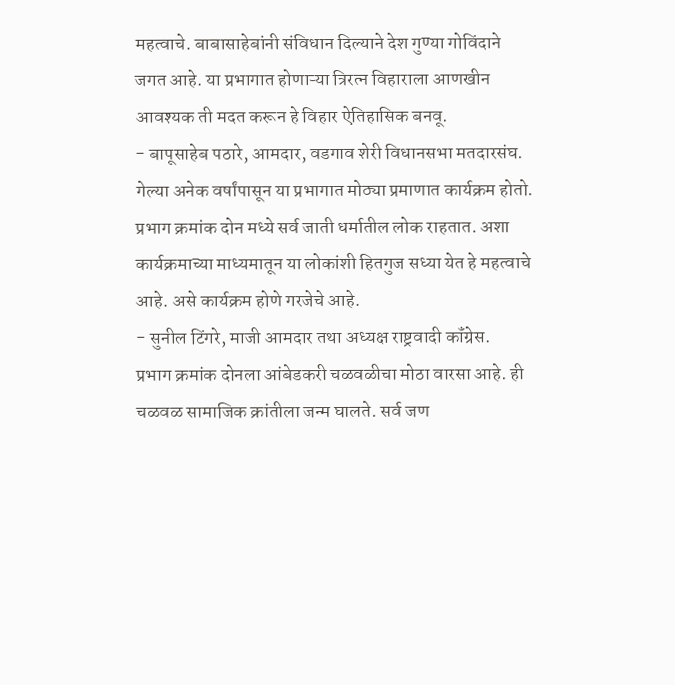महत्वाचे. बाबासाहेबांनी संविधान दिल्याने देश गुण्या गोविंदाने जगत आहे. या प्रभागात होणाऱ्या त्रिरत्न विहाराला आणखीन आवश्यक ती मदत करून हे विहार ऐतिहासिक बनवू.
- बापूसाहेब पठारे, आमदार, वडगाव शेरी विधानसभा मतदारसंघ.
गेल्या अनेक वर्षांपासून या प्रभागात मोठ्या प्रमाणात कार्यक्रम होतो. प्रभाग क्रमांक दोन मध्ये सर्व जाती धर्मातील लोक राहतात. अशा कार्यक्रमाच्या माध्यमातून या लोकांशी हितगुज सध्या येत हे महत्वाचे आहे. असे कार्यक्रम होणे गरजेचे आहे.
- सुनील टिंगरे, माजी आमदार तथा अध्यक्ष राष्ट्रवादी कॉंग्रेस.
प्रभाग क्रमांक दोनला आंबेडकरी चळवळीचा मोठा वारसा आहे. ही चळवळ सामाजिक क्रांतीला जन्म घालते. सर्व जण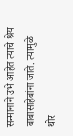सन्मानाने उभे आहेत त्याचे श्रेय बाबासाहेबांना जाते. त्यामुळे थोर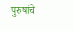पुरुषांचे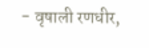- वृषाली रणधीर,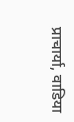प्राचार्या, वाडिया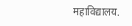महाविद्यालय.